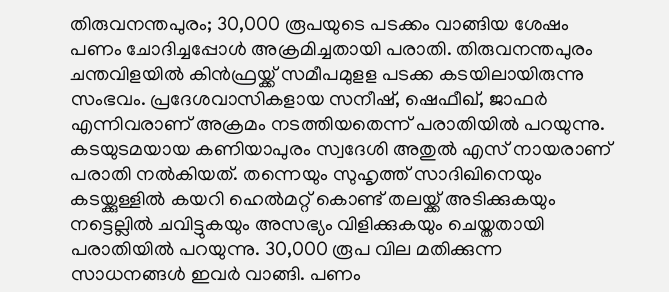തിരുവനന്തപുരം; 30,000 രൂപയുടെ പടക്കം വാങ്ങിയ ശേഷം പണം ചോദിച്ചപ്പോൾ അക്രമിച്ചതായി പരാതി. തിരുവനന്തപുരം ചന്തവിളയിൽ കിൻഫ്രയ്ക്ക് സമീപമുളള പടക്ക കടയിലായിരുന്നു സംഭവം. പ്രദേശവാസികളായ സനീഷ്, ഷെഫീഖ്, ജാഫർ എന്നിവരാണ് അക്രമം നടത്തിയതെന്ന് പരാതിയിൽ പറയുന്നു.
കടയുടമയായ കണിയാപുരം സ്വദേശി അതുൽ എസ് നായരാണ് പരാതി നൽകിയത്. തന്നെയും സുഹൃത്ത് സാദിഖിനെയും കടയ്ക്കുള്ളിൽ കയറി ഹെൽമറ്റ് കൊണ്ട് തലയ്ക്ക് അടിക്കുകയും നട്ടെല്ലിൽ ചവിട്ടുകയും അസഭ്യം വിളിക്കുകയും ചെയ്തതായി പരാതിയിൽ പറയുന്നു. 30,000 രൂപ വില മതിക്കുന്ന സാധനങ്ങൾ ഇവർ വാങ്ങി. പണം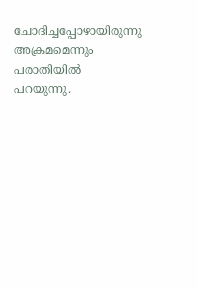ചോദിച്ചപ്പോഴായിരുന്നു അക്രമമെന്നും പരാതിയിൽ പറയുന്നു.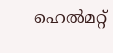ഹെൽമറ്റ്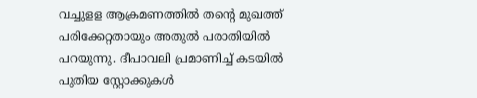വച്ചുളള ആക്രമണത്തിൽ തന്റെ മുഖത്ത് പരിക്കേറ്റതായും അതുൽ പരാതിയിൽ പറയുന്നു. ദീപാവലി പ്രമാണിച്ച് കടയിൽ പുതിയ സ്റ്റോക്കുകൾ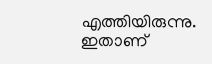എത്തിയിരുന്നു. ഇതാണ്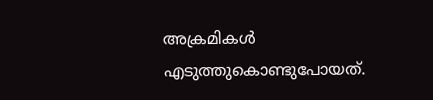അക്രമികൾ എടുത്തുകൊണ്ടുപോയത്.